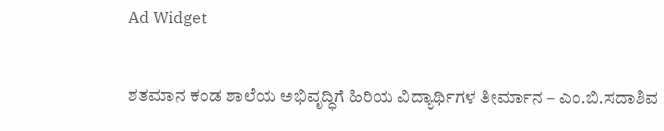Ad Widget

ಶತಮಾನ ಕಂಡ ಶಾಲೆಯ ಅಭಿವೃದ್ಧಿಗೆ ಹಿರಿಯ ವಿದ್ಯಾರ್ಥಿಗಳ ತೀರ್ಮಾನ – ಎಂ.ಬಿ.ಸದಾಶಿವ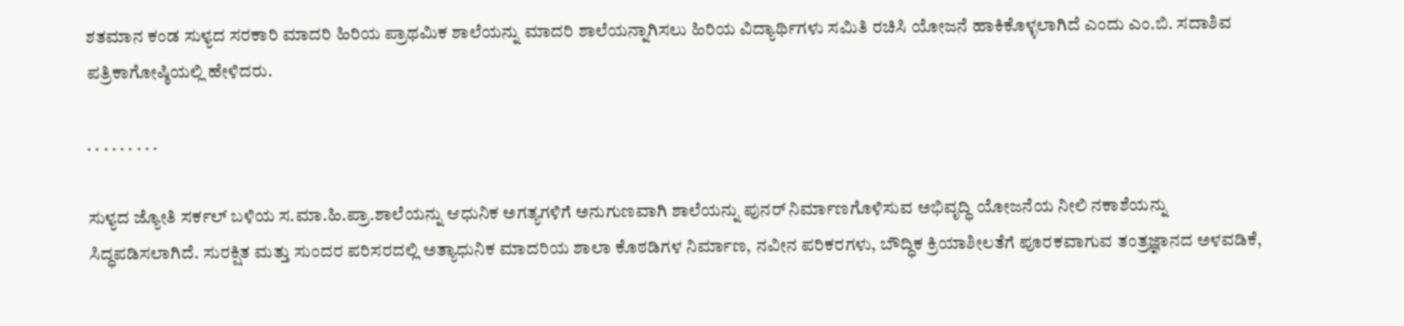ಶತಮಾನ ಕಂಡ ಸುಳ್ಯದ ಸರಕಾರಿ ಮಾದರಿ ಹಿರಿಯ ಪ್ರಾಥಮಿಕ ಶಾಲೆಯನ್ನು ಮಾದರಿ ಶಾಲೆಯನ್ನಾಗಿಸಲು ಹಿರಿಯ ವಿದ್ಯಾರ್ಥಿಗಳು ಸಮಿತಿ ರಚಿಸಿ ಯೋಜನೆ ಹಾಕಿಕೊಳ್ಳಲಾಗಿದೆ ಎಂದು ಎಂ.ಬಿ‌. ಸದಾಶಿವ ಪತ್ರಿಕಾಗೋಷ್ಠಿಯಲ್ಲಿ ಹೇಳಿದರು.

. . . . . . . . .

ಸುಳ್ಯದ ಜ್ಯೋತಿ ಸರ್ಕಲ್ ಬಳಿಯ ಸ.ಮಾ.ಹಿ.ಪ್ರಾ.ಶಾಲೆಯನ್ನು ಆಧುನಿಕ ಅಗತ್ಯಗಳಿಗೆ ಅನುಗುಣವಾಗಿ ಶಾಲೆಯನ್ನು ಪುನರ್ ನಿರ್ಮಾಣಗೊಳಿಸುವ ಅಭಿವೃದ್ಧಿ ಯೋಜನೆಯ ನೀಲಿ ನಕಾಶೆಯನ್ನು ಸಿದ್ಧಪಡಿಸಲಾಗಿದೆ. ಸುರಕ್ಷಿತ ಮತ್ತು ಸುಂದರ ಪರಿಸರದಲ್ಲಿ ಅತ್ಯಾಧುನಿಕ ಮಾದರಿಯ ಶಾಲಾ ಕೊಠಡಿಗಳ ನಿರ್ಮಾಣ, ನವೀನ ಪರಿಕರಗಳು, ಬೌದ್ಧಿಕ ಕ್ರಿಯಾಶೀಲತೆಗೆ ಪೂರಕವಾಗುವ ತಂತ್ರಜ್ಞಾನದ ಅಳವಡಿಕೆ,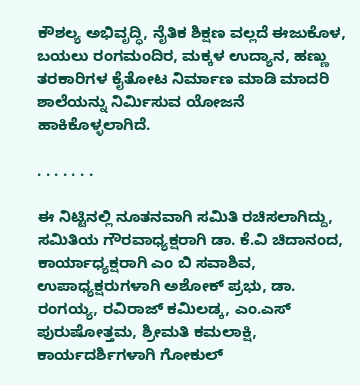ಕೌಶಲ್ಯ ಅಭಿವೃದ್ಧಿ, ನೈತಿಕ ಶಿಕ್ಷಣ ವಲ್ಲದೆ ಈಜುಕೊಳ, ಬಯಲು ರಂಗಮಂದಿರ, ಮಕ್ಕಳ ಉದ್ಯಾನ, ಹಣ್ಣು ತರಕಾರಿಗಳ ಕೈತೋಟ ನಿರ್ಮಾಣ ಮಾಡಿ ಮಾದರಿ ಶಾಲೆಯನ್ನು ನಿರ್ಮಿಸುವ ಯೋಜನೆ ಹಾಕಿಕೊಳ್ಳಲಾಗಿದೆ.

. . . . . . .

ಈ ನಿಟ್ಟಿನಲ್ಲಿ ನೂತನವಾಗಿ ಸಮಿತಿ ರಚಿಸಲಾಗಿದ್ದು, ಸಮಿತಿಯ ಗೌರವಾಧ್ಯಕ್ಷರಾಗಿ ಡಾ. ಕೆ.ವಿ ಚಿದಾನಂದ, ಕಾರ್ಯಾಧ್ಯಕ್ಷರಾಗಿ ಎಂ ಬಿ ಸವಾಶಿವ, ಉಪಾಧ್ಯಕ್ಷರುಗಳಾಗಿ ಅಶೋಕ್ ಪ್ರಭು, ಡಾ. ರಂಗಯ್ಯ, ರವಿರಾಜ್ ಕಮಿಲಡ್ಕ, ಎಂ.ಎಸ್ ಪುರುಷೋತ್ತಮ, ಶ್ರೀಮತಿ ಕಮಲಾಕ್ಷಿ, ಕಾರ್ಯದರ್ಶಿಗಳಾಗಿ ಗೋಕುಲ್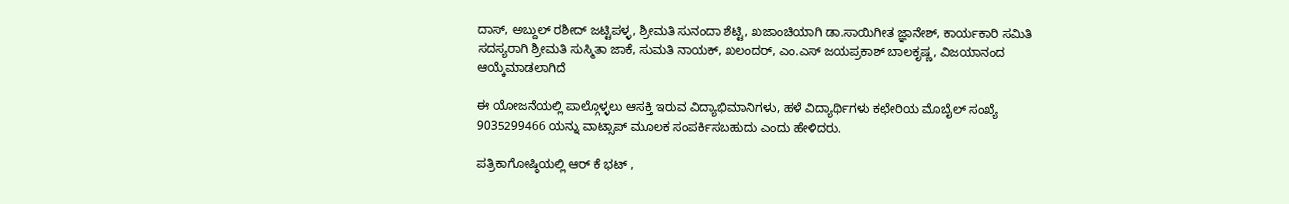ದಾಸ್, ಅಬ್ದುಲ್ ರಶೀದ್ ಜಟ್ಟಿಪಳ್ಳ, ಶ್ರೀಮತಿ ಸುನಂದಾ ಶೆಟ್ಟಿ, ಖಜಾಂಚಿಯಾಗಿ ಡಾ.ಸಾಯಿಗೀತ ಜ್ಞಾನೇಶ್, ಕಾರ್ಯಕಾರಿ ಸಮಿತಿ ಸದಸ್ಯರಾಗಿ ಶ್ರೀಮತಿ ಸುಸ್ಮಿತಾ ಜಾಕೆ, ಸುಮತಿ ನಾಯಕ್, ಖಲಂದರ್, ಎಂ.ಎಸ್ ಜಯಪ್ರಕಾಶ್ ಬಾಲಕೃಷ್ಣ, ವಿಜಯಾನಂದ ಆಯ್ಕೆಮಾಡಲಾಗಿದೆ

ಈ ಯೋಜನೆಯಲ್ಲಿ ಪಾಲ್ಗೊಳ್ಳಲು ಆಸಕ್ತಿ ಇರುವ ವಿದ್ಯಾಭಿಮಾನಿಗಳು, ಹಳೆ ವಿದ್ಯಾರ್ಥಿಗಳು ಕಛೇರಿಯ ಮೊಬೈಲ್ ಸಂಖ್ಯೆ 9035299466 ಯನ್ನು ವಾಟ್ಸಾಪ್ ಮೂಲಕ ಸಂಪರ್ಕಿಸಬಹುದು ಎಂದು ಹೇಳಿದರು.

ಪತ್ರಿಕಾಗೋಷ್ಠಿಯಲ್ಲಿ ಆರ್ ಕೆ ಭಟ್ ,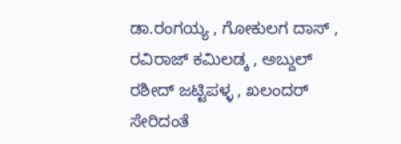ಡಾ.ರಂಗಯ್ಯ , ಗೋಕುಲಗ ದಾಸ್ , ರವಿರಾಜ್ ಕಮಿಲಡ್ಕ , ಅಬ್ದುಲ್ ರಶೀದ್ ಜಟ್ಟಿಪಳ್ಳ , ಖಲಂದರ್ ಸೇರಿದಂತೆ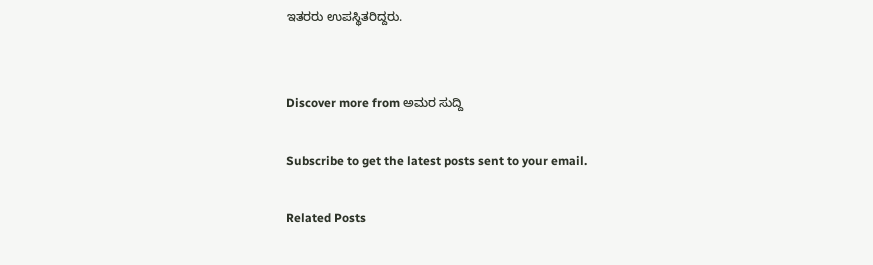ಇತರರು ಉಪಸ್ಥಿತರಿದ್ದರು.


Discover more from ಅಮರ ಸುದ್ದಿ

Subscribe to get the latest posts sent to your email.

Related Posts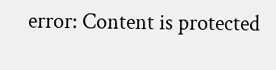error: Content is protected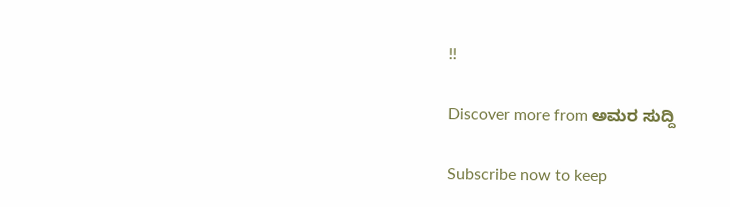!!

Discover more from ಅಮರ ಸುದ್ದಿ

Subscribe now to keep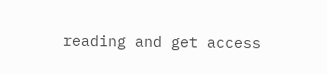reading and get access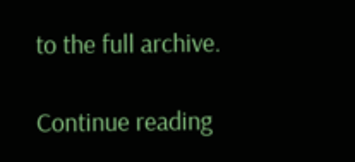to the full archive.

Continue reading